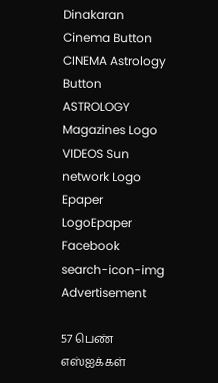Dinakaran Cinema Button CINEMA Astrology Button ASTROLOGY  Magazines Logo VIDEOS Sun network Logo Epaper LogoEpaper Facebook
search-icon-img
Advertisement

57 பெண் எஸ்ஐக்கள்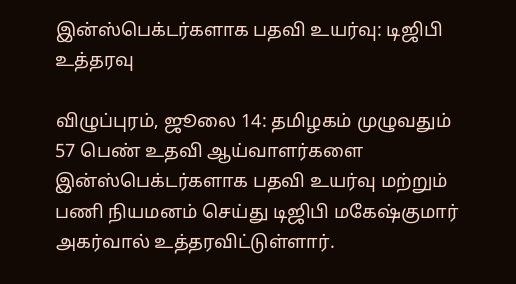இன்ஸ்பெக்டர்களாக பதவி உயர்வு: டிஜிபி உத்தரவு

விழுப்புரம், ஜூலை 14: தமிழகம் முழுவதும் 57 பெண் உதவி ஆய்வாளர்களை இன்ஸ்பெக்டர்களாக பதவி உயர்வு மற்றும் பணி நியமனம் செய்து டிஜிபி மகேஷ்குமார் அகர்வால் உத்தரவிட்டுள்ளார்.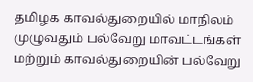தமிழக காவல்துறையில் மாநிலம் முழுவதும் பல்வேறு மாவட்டங்கள் மற்றும் காவல்துறையின் பல்வேறு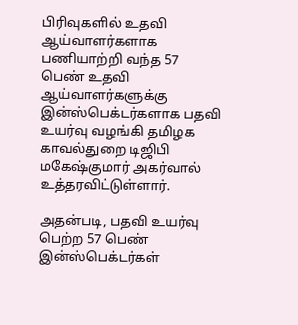பிரிவுகளில் உதவி ஆய்வாளர்களாக பணியாற்றி வந்த 57 பெண் உதவி ஆய்வாளர்களுக்கு இன்ஸ்பெக்டர்களாக பதவி உயர்வு வழங்கி தமிழக காவல்துறை டிஜிபி மகேஷ்குமார் அகர்வால் உத்தரவிட்டுள்ளார்.

அதன்படி, பதவி உயர்வு பெற்ற 57 பெண் இன்ஸ்பெக்டர்கள்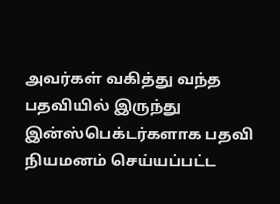அவர்கள் வகித்து வந்த பதவியில் இருந்து இன்ஸ்பெக்டர்களாக பதவி நியமனம் செய்யப்பட்ட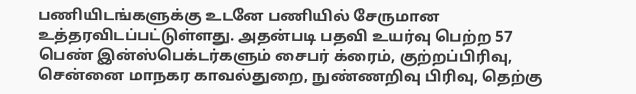பணியிடங்களுக்கு உடனே பணியில் சேருமான உத்தரவிடப்பட்டுள்ளது. அதன்படி பதவி உயர்வு பெற்ற 57 பெண் இன்ஸ்பெக்டர்களும் சைபர் க்ரைம், குற்றப்பிரிவு, சென்னை மாநகர காவல்துறை, நுண்ணறிவு பிரிவு, தெற்கு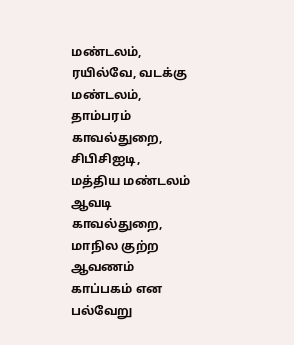மண்டலம், ரயில்வே, வடக்கு மண்டலம், தாம்பரம் காவல்துறை, சிபிசிஐடி, மத்திய மண்டலம் ஆவடி காவல்துறை, மாநில குற்ற ஆவணம் காப்பகம் என பல்வேறு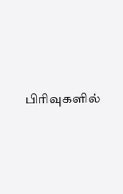பிரிவுகளில்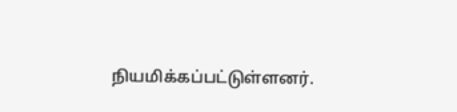நியமிக்கப்பட்டுள்ளனர்.